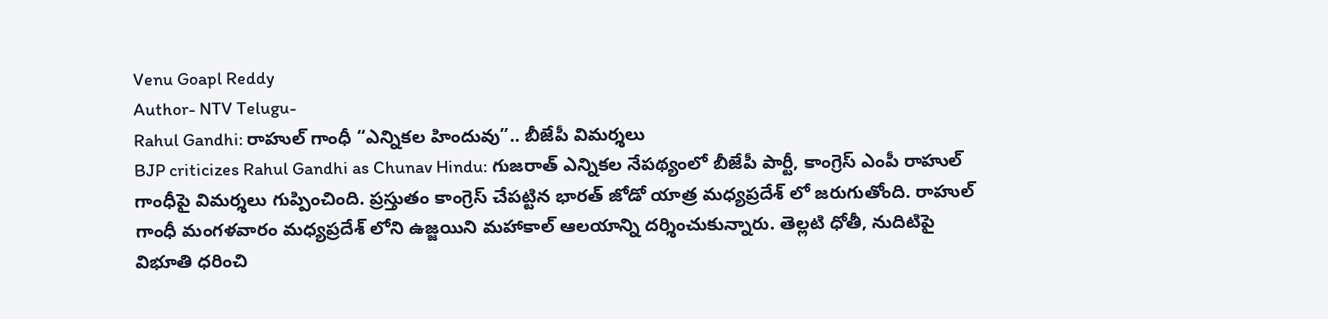Venu Goapl Reddy
Author- NTV Telugu-
Rahul Gandhi: రాహుల్ గాంధీ “ఎన్నికల హిందువు”.. బీజేపీ విమర్శలు
BJP criticizes Rahul Gandhi as Chunav Hindu: గుజరాత్ ఎన్నికల నేపథ్యంలో బీజేపీ పార్టీ, కాంగ్రెస్ ఎంపీ రాహుల్ గాంధీపై విమర్శలు గుప్పించింది. ప్రస్తుతం కాంగ్రెస్ చేపట్టిన భారత్ జోడో యాత్ర మధ్యప్రదేశ్ లో జరుగుతోంది. రాహుల్ గాంధీ మంగళవారం మధ్యప్రదేశ్ లోని ఉజ్జయిని మహాకాల్ ఆలయాన్ని దర్శించుకున్నారు. తెల్లటి ధోతీ, నుదిటిపై విభూతి ధరించి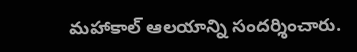మహాకాల్ ఆలయాన్ని సందర్శించారు.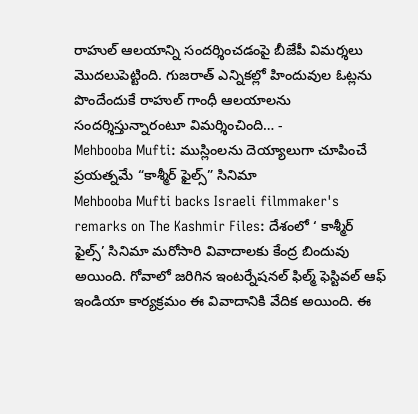రాహుల్ ఆలయాన్ని సందర్శించడంపై బీజేపీ విమర్శలు మొదలుపెట్టింది. గుజరాత్ ఎన్నికల్లో హిందువుల ఓట్లను పొందేందుకే రాహుల్ గాంధీ ఆలయాలను సందర్శిస్తున్నారంటూ విమర్శించింది… -
Mehbooba Mufti: ముస్లింలను దెయ్యాలుగా చూపించే ప్రయత్నమే “కాశ్మీర్ ఫైల్స్” సినిమా
Mehbooba Mufti backs Israeli filmmaker's remarks on The Kashmir Files: దేశంలో ‘ కాశ్మీర్ ఫైల్స్’ సినిమా మరోసారి వివాదాలకు కేంద్ర బిందువు అయింది. గోవాలో జరిగిన ఇంటర్నేషనల్ ఫిల్మ్ ఫెస్టివల్ ఆఫ్ ఇండియా కార్యక్రమం ఈ వివాదానికి వేదిక అయింది. ఈ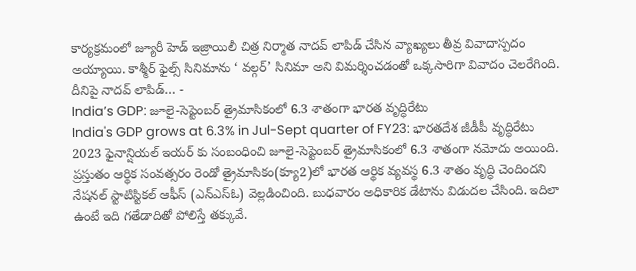కార్యక్రమంలో జ్యూరీ హెడ్ ఇజ్రాయిలీ చిత్ర నిర్మాత నాదవ్ లాపిడ్ చేసిన వ్యాఖ్యలు తీవ్ర వివాదాస్పదం అయ్యాయి. కాశ్మీర్ ఫైల్స్ సినిమాను ‘ వల్గర్’ సినిమా అని విమర్శించడంతో ఒక్కసారిగా వివాదం చెలరేగింది. దీనిపై నాదవ్ లాపిడ్… -
India’s GDP: జూలై-సెప్టెంబర్ త్రైమాసికంలో 6.3 శాతంగా భారత వృద్ధిరేటు
India's GDP grows at 6.3% in Jul-Sept quarter of FY23: భారతదేశ జీడీపీ వృద్ధిరేటు 2023 ఫైనాన్షియల్ ఇయర్ కు సంబంధించి జూలై-సెప్టెంబర్ త్రైమాసికంలో 6.3 శాతంగా నమోదు అయింది. ప్రస్తుతం ఆర్థిక సంవత్సరం రెండో త్రైమాసికం(క్యూ2)లో భారత ఆర్థిక వ్యవస్థ 6.3 శాతం వృద్ధి చెందిందని నేషనల్ స్టాటిస్టికల్ ఆఫీస్ (ఎన్ఎస్ఓ) వెల్లడించింది. బుధవారం అధికారిక డేటాను విడుదల చేసింది. ఇదిలా ఉంటే ఇది గతేడాదితో పోలిస్తే తక్కువే.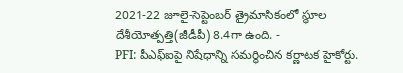2021-22 జూలై-సెప్టెంబర్ త్రైమాసికంలో స్థూల దేశీయోత్పత్తి(జీడీపీ) 8.4గా ఉంది. -
PFI: పీఎఫ్ఐపై నిషేధాన్ని సమర్థించిన కర్ణాటక హైకోర్టు.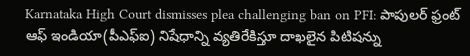Karnataka High Court dismisses plea challenging ban on PFI: పాపులర్ ఫ్రంట్ ఆఫ్ ఇండియా(పీఎఫ్ఐ) నిషేధాన్ని వ్యతిరేకిస్తూ దాఖలైన పిటిషన్ను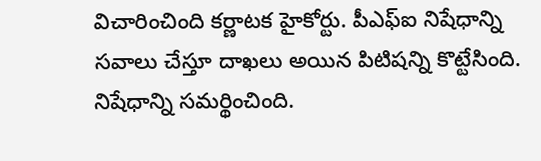విచారించింది కర్ణాటక హైకోర్టు. పీఎఫ్ఐ నిషేధాన్ని సవాలు చేస్తూ దాఖలు అయిన పిటిషన్ని కొట్టేసింది. నిషేధాన్ని సమర్థించింది.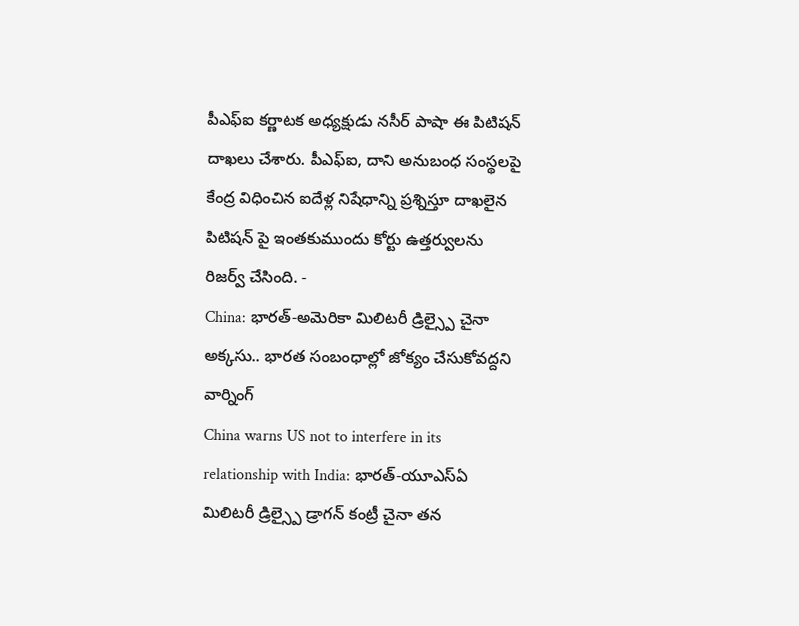పీఎఫ్ఐ కర్ణాటక అధ్యక్షుడు నసీర్ పాషా ఈ పిటిషన్ దాఖలు చేశారు. పీఎఫ్ఐ, దాని అనుబంధ సంస్థలపై కేంద్ర విధించిన ఐదేళ్ల నిషేధాన్ని ప్రశ్నిస్తూ దాఖలైన పిటిషన్ పై ఇంతకుముందు కోర్టు ఉత్తర్వులను రిజర్వ్ చేసింది. -
China: భారత్-అమెరికా మిలిటరీ డ్రిల్స్పై చైనా అక్కసు.. భారత సంబంధాల్లో జోక్యం చేసుకోవద్దని వార్నింగ్
China warns US not to interfere in its relationship with India: భారత్-యూఎస్ఏ మిలిటరీ డ్రిల్స్పై డ్రాగన్ కంట్రీ చైనా తన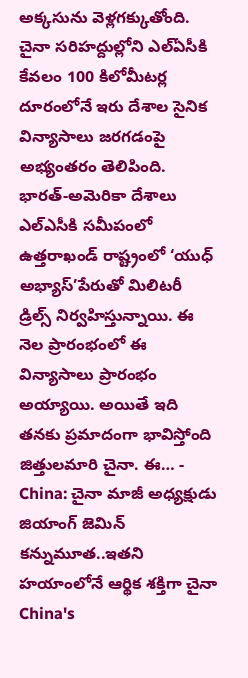అక్కసును వెళ్లగక్కుతోంది. చైనా సరిహద్దుల్లోని ఎల్ఏసీకి కేవలం 100 కిలోమీటర్ల దూరంలోనే ఇరు దేశాల సైనిక విన్యాసాలు జరగడంపై అభ్యంతరం తెలిపింది. భారత్-అమెరికా దేశాలు ఎల్ఎసీకి సమీపంలో ఉత్తరాఖండ్ రాష్ట్రంలో ‘యుధ్ అభ్యాస్’పేరుతో మిలిటరీ డ్రిల్స్ నిర్వహిస్తున్నాయి. ఈ నెల ప్రారంభంలో ఈ విన్యాసాలు ప్రారంభం అయ్యాయి. అయితే ఇది తనకు ప్రమాదంగా భావిస్తోంది జిత్తులమారి చైనా. ఈ… -
China: చైనా మాజీ అధ్యక్షుడు జియాంగ్ జెమిన్ కన్నుమూత..ఇతని హయాంలోనే ఆర్థిక శక్తిగా చైనా
China's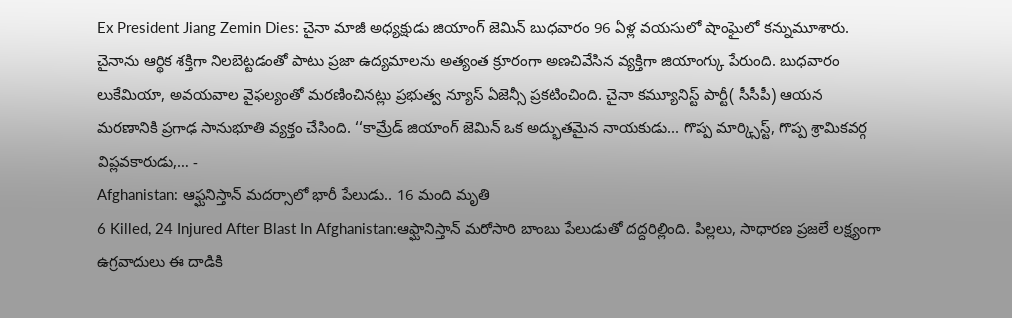Ex President Jiang Zemin Dies: చైనా మాజీ అధ్యక్షుడు జియాంగ్ జెమిన్ బుధవారం 96 ఏళ్ల వయసులో షాంఘైలో కన్నుమూశారు. చైనాను ఆర్థిక శక్తిగా నిలబెట్టడంతో పాటు ప్రజా ఉద్యమాలను అత్యంత క్రూరంగా అణచివేసిన వ్యక్తిగా జియాంగ్కు పేరుంది. బుధవారం లుకేమియా, అవయవాల వైఫల్యంతో మరణించినట్లు ప్రభుత్వ న్యూస్ ఏజెన్సీ ప్రకటించింది. చైనా కమ్యూనిస్ట్ పార్టీ( సీసీపీ) ఆయన మరణానికి ప్రగాఢ సానుభూతి వ్యక్తం చేసింది. ‘‘కామ్రేడ్ జియాంగ్ జెమిన్ ఒక అద్భుతమైన నాయకుడు... గొప్ప మార్క్సిస్ట్, గొప్ప శ్రామికవర్గ విప్లవకారుడు,… -
Afghanistan: ఆఫ్ఘనిస్తాన్ మదర్సాలో భారీ పేలుడు.. 16 మంది మృతి
6 Killed, 24 Injured After Blast In Afghanistan:ఆఫ్ఘానిస్తాన్ మరోసారి బాంబు పేలుడుతో దద్దరిల్లింది. పిల్లలు, సాధారణ ప్రజలే లక్ష్యంగా ఉగ్రవాదులు ఈ దాడికి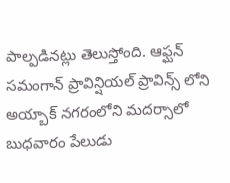పాల్పడినట్లు తెలుస్తోంది. ఆఫ్ఘన్ సమంగాన్ ప్రావిన్షియల్ ప్రావిన్స్ లోని అయ్బాక్ నగరంలోని మదర్సాలో బుధవారం పేలుడు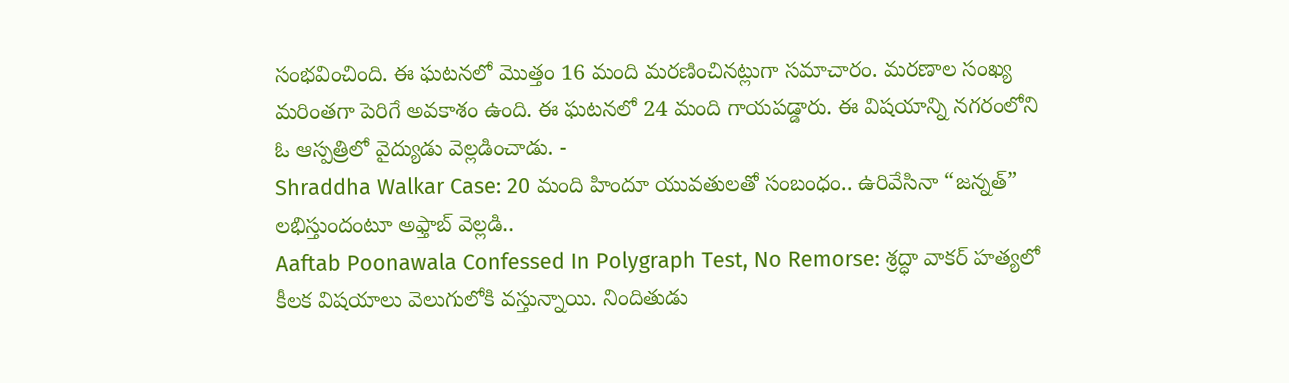సంభవించింది. ఈ ఘటనలో మొత్తం 16 మంది మరణించినట్లుగా సమాచారం. మరణాల సంఖ్య మరింతగా పెరిగే అవకాశం ఉంది. ఈ ఘటనలో 24 మంది గాయపడ్డారు. ఈ విషయాన్ని నగరంలోని ఓ ఆస్పత్రిలో వైద్యుడు వెల్లడించాడు. -
Shraddha Walkar Case: 20 మంది హిందూ యువతులతో సంబంధం.. ఉరివేసినా “జన్నత్” లభిస్తుందంటూ అఫ్తాబ్ వెల్లడి..
Aaftab Poonawala Confessed In Polygraph Test, No Remorse: శ్రద్ధా వాకర్ హత్యలో కీలక విషయాలు వెలుగులోకి వస్తున్నాయి. నిందితుడు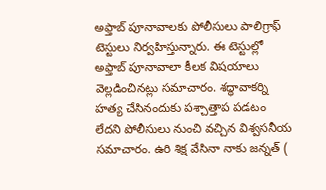అఫ్తాబ్ పూనావాలకు పోలీసులు పాలిగ్రాఫ్ టెస్టులు నిర్వహిస్తున్నారు. ఈ టెస్టుల్లో అఫ్తాబ్ పూనావాలా కీలక విషయాలు వెల్లడించినట్లు సమాచారం. శద్ధావాకర్ని హత్య చేసినందుకు పశ్చాత్తాప పడటం లేదని పోలీసులు నుంచి వచ్చిన విశ్వసనీయ సమాచారం. ఉరి శిక్ష వేసినా నాకు జన్నత్ (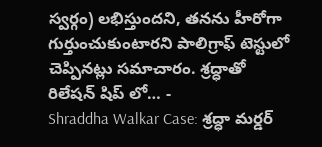స్వర్గం) లభిస్తుందని, తనను హీరోగా గుర్తుంచుకుంటారని పాలిగ్రాఫ్ టెస్టులో చెప్పినట్లు సమాచారం. శ్రద్ధాతో రిలేషన్ షిప్ లో… -
Shraddha Walkar Case: శ్రద్ధా మర్డర్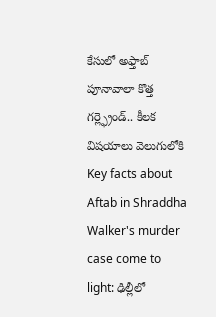కేసులో అఫ్తాబ్ పూనావాలా కొత్త గర్ల్ఫ్రెండ్.. కీలక విషయాలు వెలుగులోకి
Key facts about Aftab in Shraddha Walker's murder case come to light: ఢిల్లీలో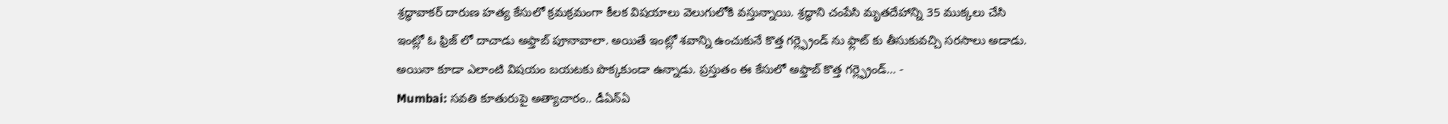శ్రద్ధావాకర్ దారుణ హత్య కేసులో క్రమక్రమంగా కీలక విషయాలు వెలుగులోకి వస్తున్నాయి. శ్రద్ధాని చంపేసి మృతదేహాన్ని 35 ముక్కలు చేసి ఇంట్లో ఓ ఫ్రిజ్ లో దాచాడు అఫ్తాబ్ పూనావాలా. అయితే ఇంట్లో శవాన్ని ఉంచుకునే కొత్త గర్ల్ఫ్రెండ్ ను ఫ్లాట్ కు తీసుకువచ్చి సరసాలు అడాడు. అయినా కూడా ఎలాంటి విషయం బయటకు పొక్కకుండా ఉన్నాడు. ప్రస్తుతం ఈ కేసులో అఫ్తాబ్ కొత్త గర్ల్ఫ్రెండ్… -
Mumbai: సవతి కూతురుపై అత్యాచారం.. డీఏన్ఏ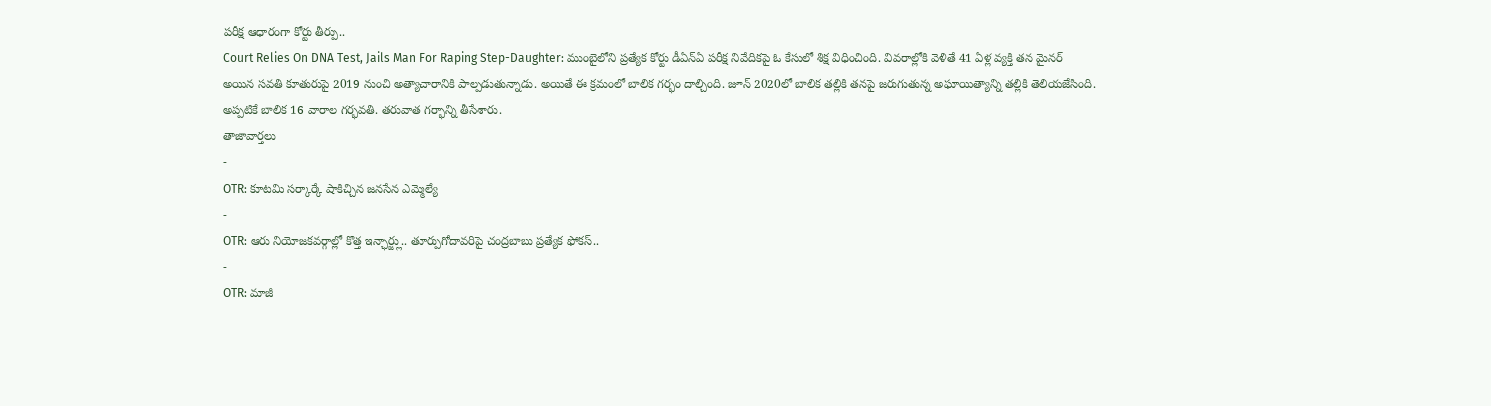పరీక్ష ఆధారంగా కోర్టు తీర్పు..
Court Relies On DNA Test, Jails Man For Raping Step-Daughter: ముంబైలోని ప్రత్యేక కోర్టు డీఏన్ఏ పరీక్ష నివేదికపై ఓ కేసులో శిక్ష విధించింది. వివరాల్లోకి వెళితే 41 ఏళ్ల వ్యక్తి తన మైనర్ అయిన సవతి కూతురుపై 2019 నుంచి అత్యాచారానికి పాల్పడుతున్నాడు. అయితే ఈ క్రమంలో బాలిక గర్భం దాల్చింది. జూన్ 2020లో బాలిక తల్లికి తనపై జరుగుతున్న అఘాయిత్యాన్ని తల్లికి తెలియజేసింది. అప్పటికే బాలిక 16 వారాల గర్భవతి. తరువాత గర్భాన్ని తీసేశారు.
తాజావార్తలు
-
OTR: కూటమి సర్కార్కే షాకిచ్చిన జనసేన ఎమ్మెల్యే
-
OTR: ఆరు నియోజకవర్గాల్లో కొత్త ఇన్ఛార్జ్లు.. తూర్పుగోదావరిపై చంద్రబాబు ప్రత్యేక ఫోకస్..
-
OTR: మాజీ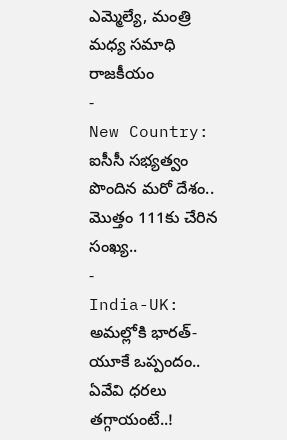ఎమ్మెల్యే, మంత్రి మధ్య సమాధి రాజకీయం
-
New Country: ఐసీసీ సభ్యత్వం పొందిన మరో దేశం.. మొత్తం 111కు చేరిన సంఖ్య..
-
India-UK: అమల్లోకి భారత్-యూకే ఒప్పందం.. ఏవేవి ధరలు తగ్గాయంటే..!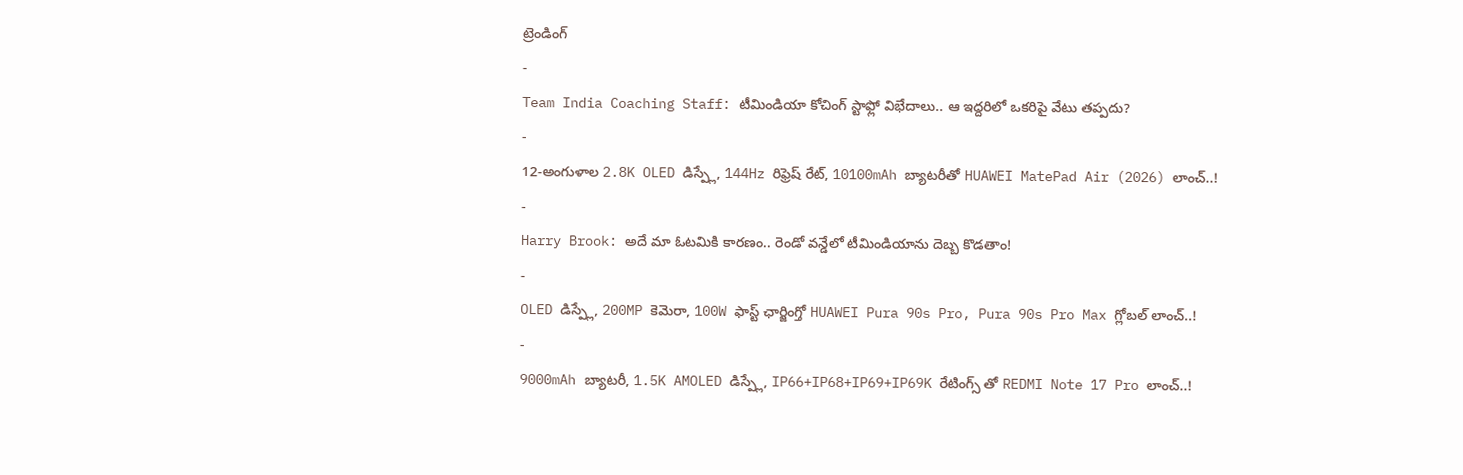ట్రెండింగ్
-
Team India Coaching Staff: టీమిండియా కోచింగ్ స్టాఫ్లో విభేదాలు.. ఆ ఇద్దరిలో ఒకరిపై వేటు తప్పదు?
-
12-అంగుళాల 2.8K OLED డిస్ప్లే, 144Hz రిఫ్రెష్ రేట్, 10100mAh బ్యాటరీతో HUAWEI MatePad Air (2026) లాంచ్..!
-
Harry Brook: అదే మా ఓటమికి కారణం.. రెండో వన్డేలో టీమిండియాను దెబ్బ కొడతాం!
-
OLED డిస్ప్లే, 200MP కెమెరా, 100W ఫాస్ట్ ఛార్జింగ్తో HUAWEI Pura 90s Pro, Pura 90s Pro Max గ్లోబల్ లాంచ్..!
-
9000mAh బ్యాటరీ, 1.5K AMOLED డిస్ప్లే, IP66+IP68+IP69+IP69K రేటింగ్స్ తో REDMI Note 17 Pro లాంచ్..!